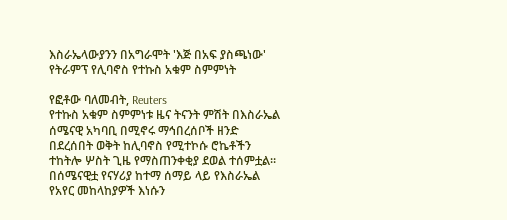እስራኤላውያንን በአግራሞት 'እጅ በአፍ ያስጫነው' የትራምፕ የሊባኖስ የተኩስ አቁም ስምምነት

የፎቶው ባለመብት, Reuters
የተኩስ አቁም ስምምነቱ ዜና ትናንት ምሽት በእስራኤል ሰሜናዊ አካባቢ በሚኖሩ ማኅበረሰቦች ዘንድ በደረሰበት ወቅት ከሊባኖስ የሚተኮሱ ሮኬቶችን ተከትሎ ሦስት ጊዜ የማስጠንቀቂያ ደወል ተሰምቷል።
በሰሜናዊቷ የናሃሪያ ከተማ ሰማይ ላይ የእስራኤል የአየር መከላከያዎች እነሱን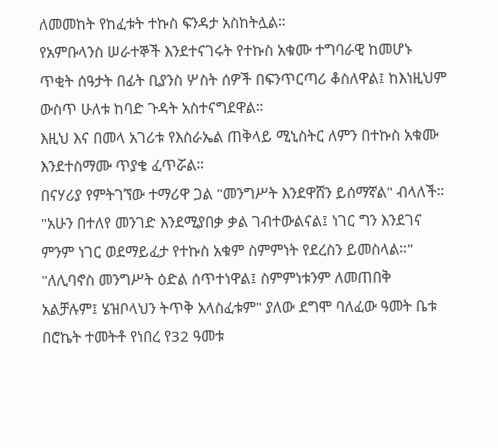ለመመከት የከፈቱት ተኩስ ፍንዳታ አስከትሏል።
የአምቡላንስ ሠራተኞች እንደተናገሩት የተኩስ አቁሙ ተግባራዊ ከመሆኑ ጥቂት ሰዓታት በፊት ቢያንስ ሦስት ሰዎች በፍንጥርጣሪ ቆስለዋል፤ ከእነዚህም ውስጥ ሁለቱ ከባድ ጉዳት አስተናግደዋል።
እዚህ እና በመላ አገሪቱ የእስራኤል ጠቅላይ ሚኒስትር ለምን በተኩስ አቁሙ እንደተስማሙ ጥያቄ ፈጥሯል።
በናሃሪያ የምትገኘው ተማሪዋ ጋል "መንግሥት እንደዋሸን ይሰማኛል" ብላለች። "አሁን በተለየ መንገድ እንደሚያበቃ ቃል ገብተውልናል፤ ነገር ግን እንደገና ምንም ነገር ወደማይፈታ የተኩስ አቁም ስምምነት የደረስን ይመስላል።"
"ለሊባኖስ መንግሥት ዕድል ሰጥተነዋል፤ ስምምነቱንም ለመጠበቅ አልቻሉም፤ ሄዝቦላህን ትጥቅ አላስፈቱም" ያለው ደግሞ ባለፈው ዓመት ቤቱ በሮኬት ተመትቶ የነበረ የ32 ዓመቱ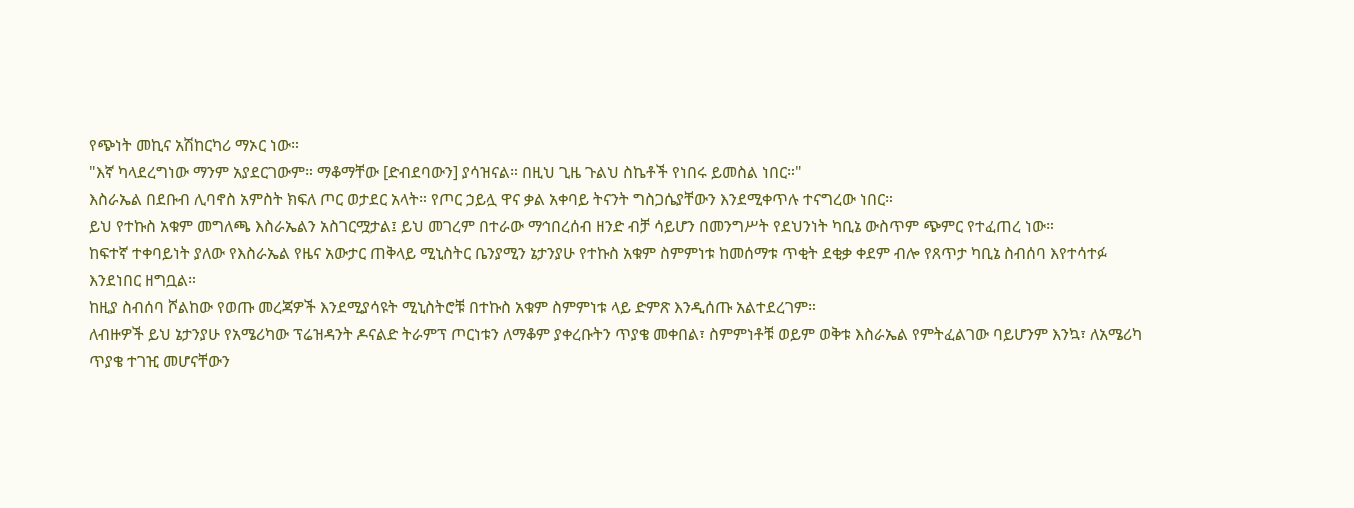የጭነት መኪና አሽከርካሪ ማኦር ነው።
"እኛ ካላደረግነው ማንም አያደርገውም። ማቆማቸው [ድብደባውን] ያሳዝናል። በዚህ ጊዜ ጉልህ ስኬቶች የነበሩ ይመስል ነበር።"
እስራኤል በደቡብ ሊባኖስ አምስት ክፍለ ጦር ወታደር አላት። የጦር ኃይሏ ዋና ቃል አቀባይ ትናንት ግስጋሴያቸውን እንደሚቀጥሉ ተናግረው ነበር።
ይህ የተኩስ አቁም መግለጫ እስራኤልን አስገርሟታል፤ ይህ መገረም በተራው ማኅበረሰብ ዘንድ ብቻ ሳይሆን በመንግሥት የደህንነት ካቢኔ ውስጥም ጭምር የተፈጠረ ነው።
ከፍተኛ ተቀባይነት ያለው የእስራኤል የዜና አውታር ጠቅላይ ሚኒስትር ቤንያሚን ኔታንያሁ የተኩስ አቁም ስምምነቱ ከመሰማቱ ጥቂት ደቂቃ ቀደም ብሎ የጸጥታ ካቢኔ ስብሰባ እየተሳተፉ እንደነበር ዘግቧል።
ከዚያ ስብሰባ ሾልከው የወጡ መረጃዎች እንደሚያሳዩት ሚኒስትሮቹ በተኩስ አቁም ስምምነቱ ላይ ድምጽ እንዲሰጡ አልተደረገም።
ለብዙዎች ይህ ኔታንያሁ የአሜሪካው ፕሬዝዳንት ዶናልድ ትራምፕ ጦርነቱን ለማቆም ያቀረቡትን ጥያቄ መቀበል፣ ስምምነቶቹ ወይም ወቅቱ እስራኤል የምትፈልገው ባይሆንም እንኳ፣ ለአሜሪካ ጥያቄ ተገዢ መሆናቸውን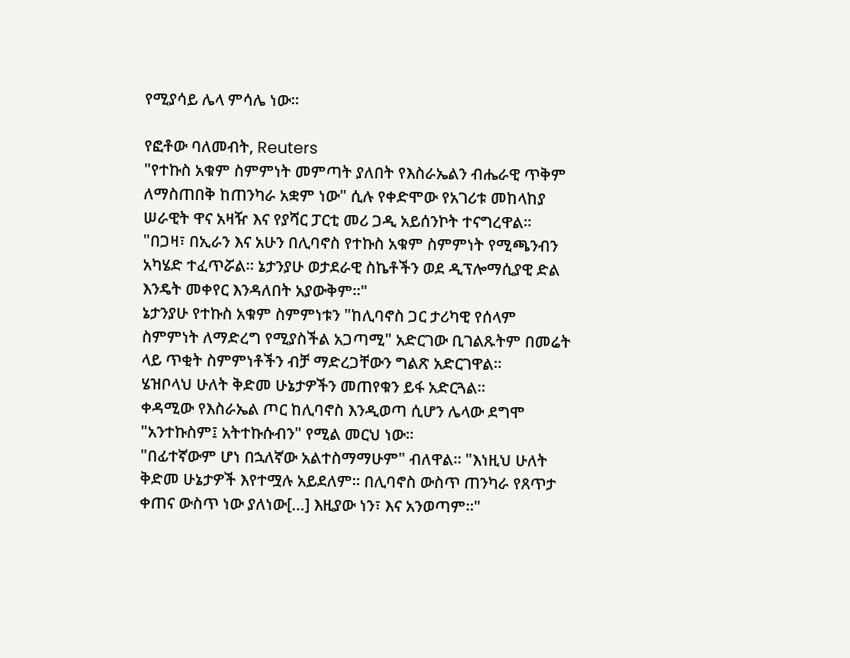የሚያሳይ ሌላ ምሳሌ ነው።

የፎቶው ባለመብት, Reuters
"የተኩስ አቁም ስምምነት መምጣት ያለበት የእስራኤልን ብሔራዊ ጥቅም ለማስጠበቅ ከጠንካራ አቋም ነው" ሲሉ የቀድሞው የአገሪቱ መከላከያ ሠራዊት ዋና አዛዥ እና የያሻር ፓርቲ መሪ ጋዲ አይሰንኮት ተናግረዋል።
"በጋዛ፣ በኢራን እና አሁን በሊባኖስ የተኩስ አቁም ስምምነት የሚጫንብን አካሄድ ተፈጥሯል። ኔታንያሁ ወታደራዊ ስኬቶችን ወደ ዲፕሎማሲያዊ ድል እንዴት መቀየር እንዳለበት አያውቅም።"
ኔታንያሁ የተኩስ አቁም ስምምነቱን "ከሊባኖስ ጋር ታሪካዊ የሰላም ስምምነት ለማድረግ የሚያስችል አጋጣሚ" አድርገው ቢገልጹትም በመሬት ላይ ጥቂት ስምምነቶችን ብቻ ማድረጋቸውን ግልጽ አድርገዋል።
ሄዝቦላህ ሁለት ቅድመ ሁኔታዎችን መጠየቁን ይፋ አድርጓል።
ቀዳሚው የእስራኤል ጦር ከሊባኖስ እንዲወጣ ሲሆን ሌላው ደግሞ "አንተኩስም፤ አትተኩሱብን" የሚል መርህ ነው።
"በፊተኛውም ሆነ በኋለኛው አልተስማማሁም" ብለዋል። "እነዚህ ሁለት ቅድመ ሁኔታዎች እየተሟሉ አይደለም። በሊባኖስ ውስጥ ጠንካራ የጸጥታ ቀጠና ውስጥ ነው ያለነው[…] እዚያው ነን፣ እና አንወጣም።"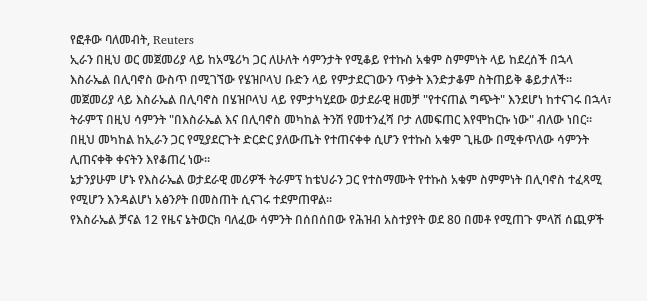የፎቶው ባለመብት, Reuters
ኢራን በዚህ ወር መጀመሪያ ላይ ከአሜሪካ ጋር ለሁለት ሳምንታት የሚቆይ የተኩስ አቁም ስምምነት ላይ ከደረሰች በኋላ እስራኤል በሊባኖስ ውስጥ በሚገኘው የሄዝቦላህ ቡድን ላይ የምታደርገውን ጥቃት እንድታቆም ስትጠይቅ ቆይታለች።
መጀመሪያ ላይ እስራኤል በሊባኖስ በሄዝቦላህ ላይ የምታካሂደው ወታደራዊ ዘመቻ "የተናጠል ግጭት" እንደሆነ ከተናገሩ በኋላ፣ ትራምፕ በዚህ ሳምንት "በእስራኤል እና በሊባኖስ መካከል ትንሽ የመተንፈሻ ቦታ ለመፍጠር እየሞከርኩ ነው" ብለው ነበር።
በዚህ መካከል ከኢራን ጋር የሚያደርጉት ድርድር ያለውጤት የተጠናቀቀ ሲሆን የተኩስ አቁም ጊዜው በሚቀጥለው ሳምንት ሊጠናቀቅ ቀናትን እየቆጠረ ነው።
ኔታንያሁም ሆኑ የእስራኤል ወታደራዊ መሪዎች ትራምፕ ከቴህራን ጋር የተስማሙት የተኩስ አቁም ስምምነት በሊባኖስ ተፈጻሚ የሚሆን እንዳልሆነ አፅንዖት በመስጠት ሲናገሩ ተደምጠዋል።
የእስራኤል ቻናል 12 የዜና ኔትወርክ ባለፈው ሳምንት በሰበሰበው የሕዝብ አስተያየት ወደ 80 በመቶ የሚጠጉ ምላሽ ሰጪዎች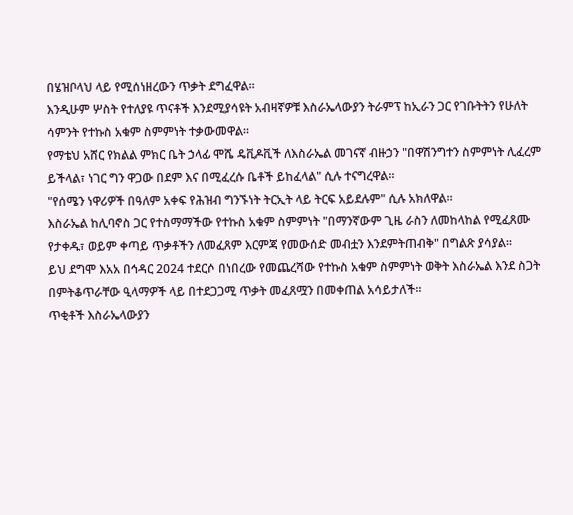በሄዝቦላህ ላይ የሚሰነዘረውን ጥቃት ደግፈዋል።
እንዲሁም ሦስት የተለያዩ ጥናቶች እንደሚያሳዩት አብዛኛዎቹ እስራኤላውያን ትራምፕ ከኢራን ጋር የገቡትትን የሁለት ሳምንት የተኩስ አቁም ስምምነት ተቃውመዋል።
የማቴህ አሸር የክልል ምክር ቤት ኃላፊ ሞሼ ዴቪዶቪች ለእስራኤል መገናኛ ብዙኃን "በዋሽንግተን ስምምነት ሊፈረም ይችላል፣ ነገር ግን ዋጋው በደም እና በሚፈረሱ ቤቶች ይከፈላል" ሲሉ ተናግረዋል።
"የሰሜን ነዋሪዎች በዓለም አቀፍ የሕዝብ ግንኙነት ትርኢት ላይ ትርፍ አይደሉም" ሲሉ አክለዋል።
እስራኤል ከሊባኖስ ጋር የተስማማችው የተኩስ አቁም ስምምነት "በማንኛውም ጊዜ ራስን ለመከላከል የሚፈጸሙ የታቀዱ፣ ወይም ቀጣይ ጥቃቶችን ለመፈጸም እርምጃ የመውሰድ መብቷን እንደምትጠብቅ" በግልጽ ያሳያል።
ይህ ደግሞ እአአ በኅዳር 2024 ተደርሶ በነበረው የመጨረሻው የተኩስ አቁም ስምምነት ወቅት እስራኤል እንደ ስጋት በምትቆጥራቸው ዒላማዎች ላይ በተደጋጋሚ ጥቃት መፈጸሟን በመቀጠል አሳይታለች።
ጥቂቶች እስራኤላውያን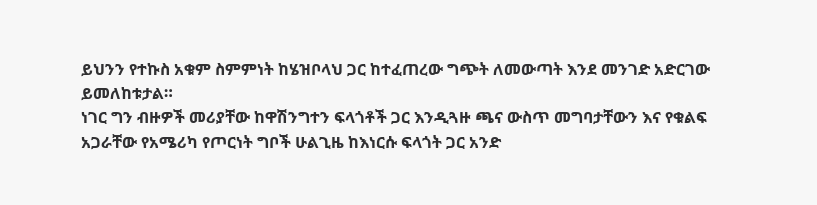ይህንን የተኩስ አቁም ስምምነት ከሄዝቦላህ ጋር ከተፈጠረው ግጭት ለመውጣት እንደ መንገድ አድርገው ይመለከቱታል።
ነገር ግን ብዙዎች መሪያቸው ከዋሽንግተን ፍላጎቶች ጋር እንዲጓዙ ጫና ውስጥ መግባታቸውን እና የቁልፍ አጋራቸው የአሜሪካ የጦርነት ግቦች ሁልጊዜ ከእነርሱ ፍላጎት ጋር አንድ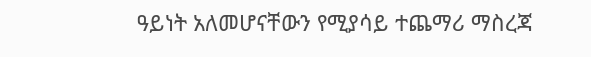ዓይነት አለመሆናቸውን የሚያሳይ ተጨማሪ ማስረጃ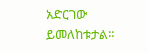አድርገው ይመለከቱታል።